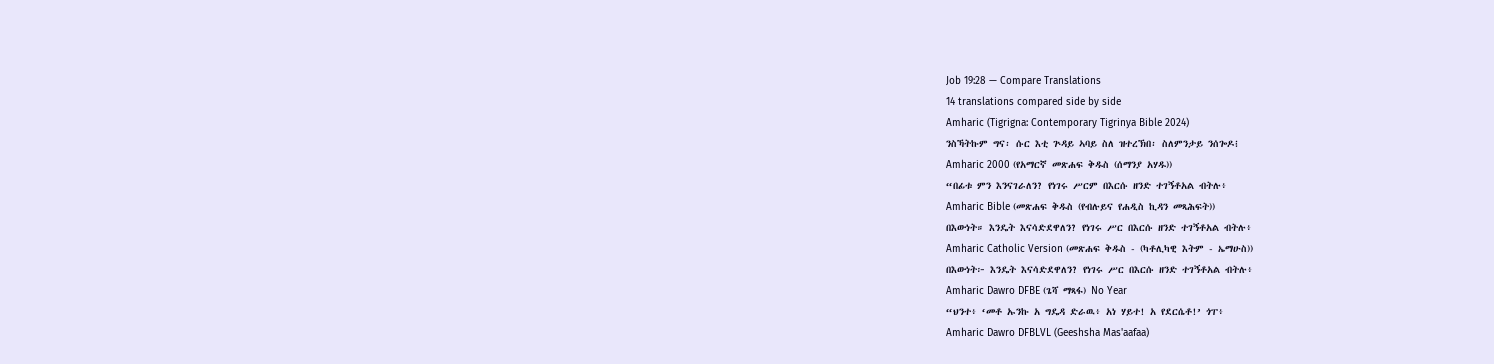Job 19:28 — Compare Translations
14 translations compared side by side
Amharic (Tigrigna: Contemporary Tigrinya Bible 2024)
ንስኻትኩም ግና፡ ሱር እቲ ጕዳይ ኣባይ ስለ ዝተረኽበ፡ ስለምንታይ ንሰጐዶ፧
Amharic 2000 (የአማርኛ መጽሐፍ ቅዱስ (ሰማንያ አሃዱ))
“በፊቱ ምን እንናገራለን? የነገሩ ሥርም በእርሱ ዘንድ ተገኝቶአል ብትሉ፥
Amharic Bible (መጽሐፍ ቅዱስ (የብሉይና የሐዲስ ኪዳን መጻሕፍት))
በእውነት። እንዴት እናሳድደዋለን? የነገሩ ሥር በእርሱ ዘንድ ተገኝቶአል ብትሉ፥
Amharic Catholic Version (መጽሐፍ ቅዱስ - (ካቶሊካዊ እትም - ኤማሁስ))
በእውነት፦ እንዴት እናሳድደዋለን? የነገሩ ሥር በእርሱ ዘንድ ተገኝቶአል ብትሉ፥
Amharic Dawro DFBE (ጌሻ ማጻፋ) No Year
“ህንተ፥ ‘መቶ ኡንኩ አ ግዴዳ ድራዉ፥ አነ ሃይተ! አ የደርሴቶ!’ ጎፐ፥
Amharic Dawro DFBLVL (Geeshsha Mas'aafaa)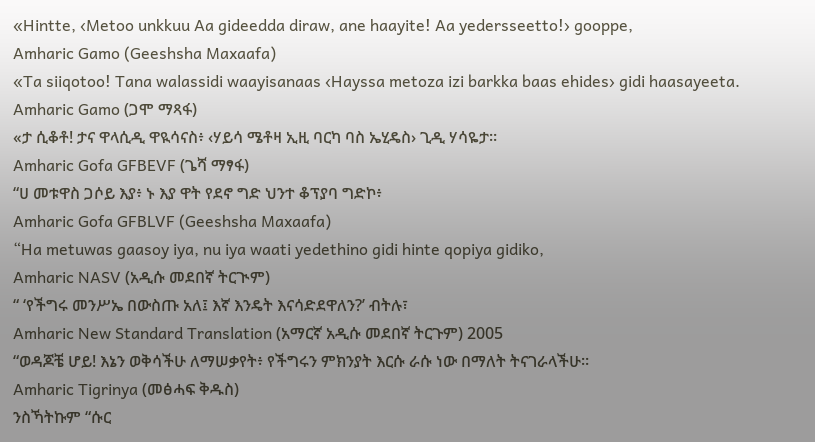«Hintte, ‹Metoo unkkuu Aa gideedda diraw, ane haayite! Aa yedersseetto!› gooppe,
Amharic Gamo (Geeshsha Maxaafa)
«Ta siiqotoo! Tana walassidi waayisanaas ‹Hayssa metoza izi barkka baas ehides› gidi haasayeeta.
Amharic Gamo (ጋሞ ማጻፋ)
«ታ ሲቆቶ! ታና ዋላሲዲ ዋዪሳናስ፥ ‹ሃይሳ ሜቶዛ ኢዚ ባርካ ባስ ኤሂዴስ› ጊዲ ሃሳዬታ።
Amharic Gofa GFBEVF (ጌሻ ማፃፋ)
“ሀ መቱዋስ ጋሶይ እያ፥ ኑ እያ ዋት የደኖ ግድ ህንተ ቆፕያባ ግድኮ፥
Amharic Gofa GFBLVF (Geeshsha Maxaafa)
“Ha metuwas gaasoy iya, nu iya waati yedethino gidi hinte qopiya gidiko,
Amharic NASV (አዲሱ መደበኛ ትርጒም)
“ ‘የችግሩ መንሥኤ በውስጡ አለ፤ እኛ እንዴት እናሳድደዋለን?’ ብትሉ፣
Amharic New Standard Translation (አማርኛ አዲሱ መደበኛ ትርጉም) 2005
“ወዳጆቼ ሆይ! እኔን ወቅሳችሁ ለማሠቃየት፥ የችግሩን ምክንያት እርሱ ራሱ ነው በማለት ትናገራላችሁ።
Amharic Tigrinya (መፅሓፍ ቅዱስ)
ንስኻትኩም “ሱር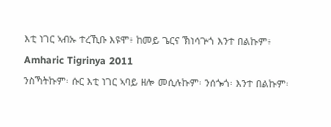እቲ ነገር ኣብኡ ተረኺቡ እዩሞ፥ ከመይ ጌርና ኽነሳጕጎ እንተ በልኩም፥
Amharic Tigrinya 2011
ንስኻትኩም፡ ሱር እቲ ነገር ኣባይ ዘሎ መሲሉኩም፡ ንሰጐጎ፡ እንተ በልኩም፡